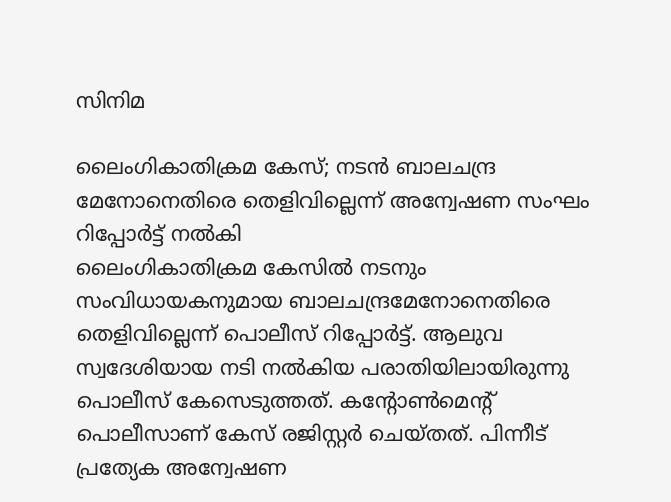സിനിമ

ലൈംഗികാതിക്രമ കേസ്; നടന്‍ ബാലചന്ദ്ര മേനോനെതിരെ തെളിവില്ലെന്ന് അന്വേഷണ സംഘം റിപ്പോര്‍ട്ട് നല്‍കി
ലൈംഗികാതിക്രമ കേസില്‍ നടനും സംവിധായകനുമായ ബാലചന്ദ്രമേനോനെതിരെ തെളിവില്ലെന്ന് പൊലീസ് റിപ്പോര്‍ട്ട്. ആലുവ സ്വദേശിയായ നടി നല്‍കിയ പരാതിയിലായിരുന്നു പൊലീസ് കേസെടുത്തത്. കന്റോണ്‍മെന്റ് പൊലീസാണ് കേസ് രജിസ്റ്റര്‍ ചെയ്തത്. പിന്നീട് പ്രത്യേക അന്വേഷണ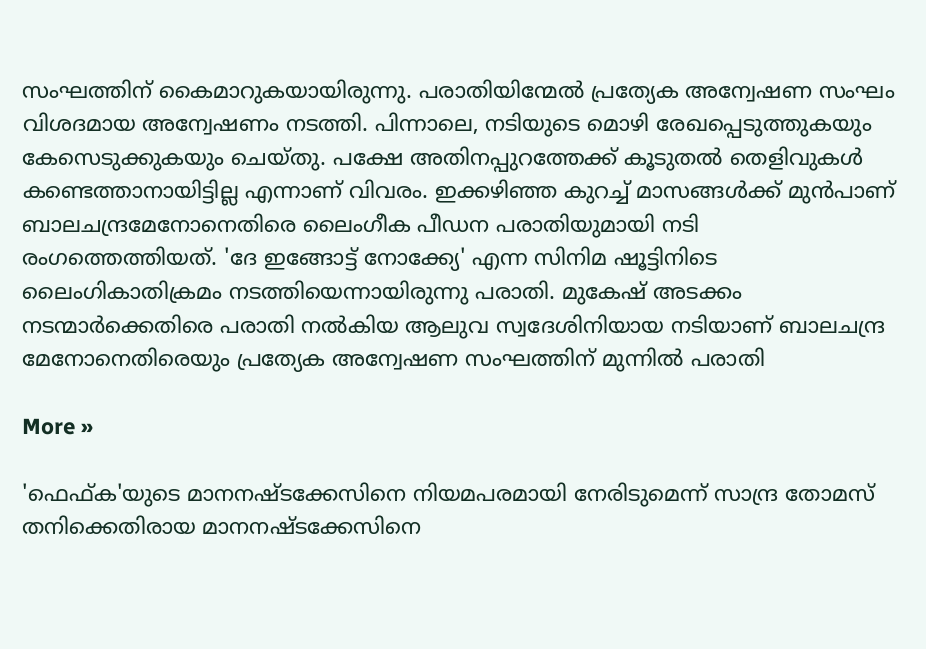സംഘത്തിന് കൈമാറുകയായിരുന്നു. പരാതിയിന്മേല്‍ പ്രത്യേക അന്വേഷണ സംഘം വിശദമായ അന്വേഷണം നടത്തി. പിന്നാലെ, നടിയുടെ മൊഴി രേഖപ്പെടുത്തുകയും കേസെടുക്കുകയും ചെയ്തു. പക്ഷേ അതിനപ്പുറത്തേക്ക് കൂടുതല്‍ തെളിവുകള്‍ കണ്ടെത്താനായിട്ടില്ല എന്നാണ് വിവരം. ഇക്കഴിഞ്ഞ കുറച്ച് മാസങ്ങള്‍ക്ക് മുന്‍പാണ് ബാലചന്ദ്രമേനോനെതിരെ ലൈംഗീക പീഡന പരാതിയുമായി നടി രംഗത്തെത്തിയത്. 'ദേ ഇങ്ങോട്ട് നോക്ക്യേ' എന്ന സിനിമ ഷൂട്ടിനിടെ ലൈംഗികാതിക്രമം നടത്തിയെന്നായിരുന്നു പരാതി. മുകേഷ് അടക്കം നടന്മാര്‍ക്കെതിരെ പരാതി നല്‍കിയ ആലുവ സ്വദേശിനിയായ നടിയാണ് ബാലചന്ദ്ര മേനോനെതിരെയും പ്രത്യേക അന്വേഷണ സംഘത്തിന് മുന്നില്‍ പരാതി

More »

'ഫെഫ്ക'യുടെ മാനനഷ്ടക്കേസിനെ നിയമപരമായി നേരിടുമെന്ന് സാന്ദ്ര തോമസ്
തനിക്കെതിരായ മാനനഷ്ടക്കേസിനെ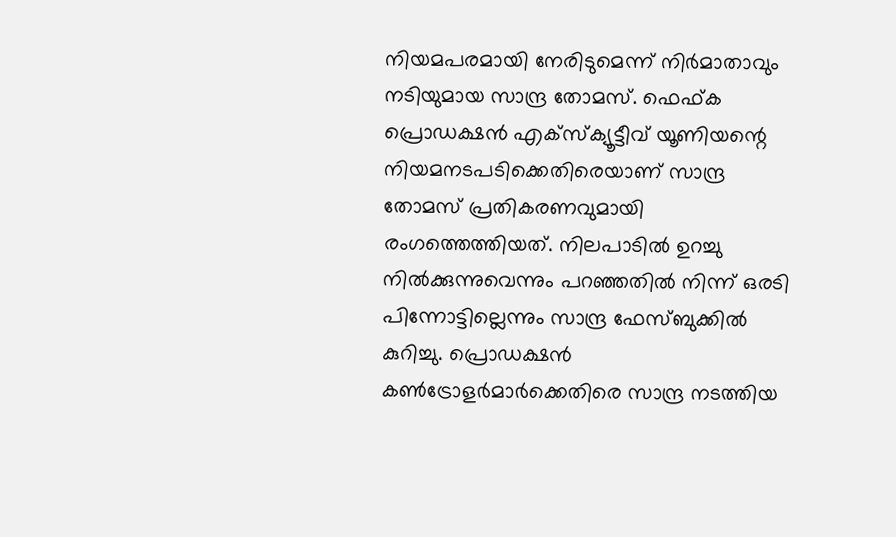നിയമപരമായി നേരിടുമെന്ന് നിര്‍മാതാവും നടിയുമായ സാന്ദ്ര തോമസ്. ഫെഫ്ക പ്രൊഡക്ഷന്‍ എക്സ്‌ക്യൂട്ടീവ് യൂണിയന്റെ നിയമനടപടിക്കെതിരെയാണ് സാന്ദ്ര തോമസ് പ്രതികരണവുമായി രംഗത്തെത്തിയത്. നിലപാടില്‍ ഉറച്ചു നില്‍ക്കുന്നുവെന്നും പറഞ്ഞതില്‍ നിന്ന് ഒരടി പിന്നോട്ടില്ലെന്നും സാന്ദ്ര ഫേസ്ബുക്കില്‍ കുറിച്ചു. പ്രൊഡക്ഷന്‍ കണ്‍ട്രോളര്‍മാര്‍ക്കെതിരെ സാന്ദ്ര നടത്തിയ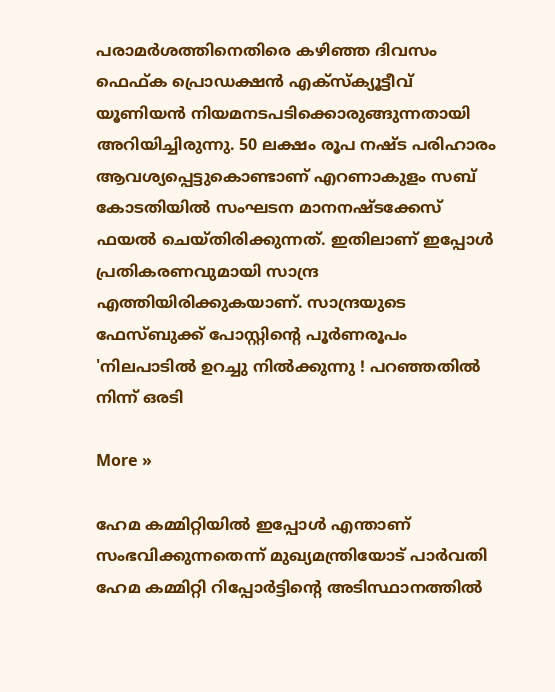പരാമര്‍ശത്തിനെതിരെ കഴിഞ്ഞ ദിവസം ഫെഫ്ക പ്രൊഡക്ഷന്‍ എക്സ്‌ക്യൂട്ടീവ് യൂണിയന്‍ നിയമനടപടിക്കൊരുങ്ങുന്നതായി അറിയിച്ചിരുന്നു. 50 ലക്ഷം രൂപ നഷ്ട പരിഹാരം ആവശ്യപ്പെട്ടുകൊണ്ടാണ് എറണാകുളം സബ് കോടതിയില്‍ സംഘടന മാനനഷ്ടക്കേസ് ഫയല്‍ ചെയ്തിരിക്കുന്നത്. ഇതിലാണ് ഇപ്പോള്‍ പ്രതികരണവുമായി സാന്ദ്ര എത്തിയിരിക്കുകയാണ്. സാന്ദ്രയുടെ ഫേസ്ബുക്ക് പോസ്റ്റിന്റെ പൂര്‍ണരൂപം 'നിലപാടില്‍ ഉറച്ചു നില്‍ക്കുന്നു ! പറഞ്ഞതില്‍ നിന്ന് ഒരടി

More »

ഹേമ കമ്മിറ്റിയില്‍ ഇപ്പോള്‍ എന്താണ് സംഭവിക്കുന്നതെന്ന് മുഖ്യമന്ത്രിയോട് പാര്‍വതി
ഹേമ കമ്മിറ്റി റിപ്പോര്‍ട്ടിന്റെ അടിസ്ഥാനത്തില്‍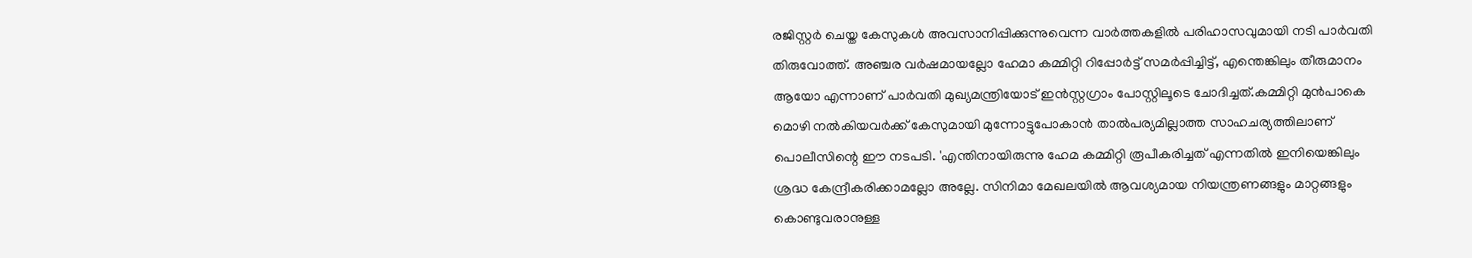രജിസ്റ്റര്‍ ചെയ്ത കേസുകള്‍ അവസാനിപ്പിക്കുന്നുവെന്ന വാര്‍ത്തകളില്‍ പരിഹാസവുമായി നടി പാര്‍വതി തിരുവോത്ത്. അഞ്ചര വര്‍ഷമായല്ലോ ഹേമാ കമ്മിറ്റി റിപ്പോര്‍ട്ട് സമര്‍പ്പിച്ചിട്ട്, എന്തെങ്കിലും തീരുമാനം ആയോ എന്നാണ് പാര്‍വതി മുഖ്യമന്ത്രിയോട് ഇന്‍സ്റ്റഗ്രാം പോസ്റ്റിലൂടെ ചോദിച്ചത്.കമ്മിറ്റി മുന്‍പാകെ മൊഴി നല്‍കിയവര്‍ക്ക് കേസുമായി മുന്നോട്ടുപോകാന്‍ താല്‍പര്യമില്ലാത്ത സാഹചര്യത്തിലാണ് പൊലീസിന്റെ ഈ നടപടി. 'എന്തിനായിരുന്നു ഹേമ കമ്മിറ്റി രൂപീകരിച്ചത് എന്നതില്‍ ഇനിയെങ്കിലും ശ്രദ്ധ കേന്ദ്രീകരിക്കാമല്ലോ അല്ലേ. സിനിമാ മേഖലയില്‍ ആവശ്യമായ നിയന്ത്രണങ്ങളും മാറ്റങ്ങളും കൊണ്ടുവരാനുള്ള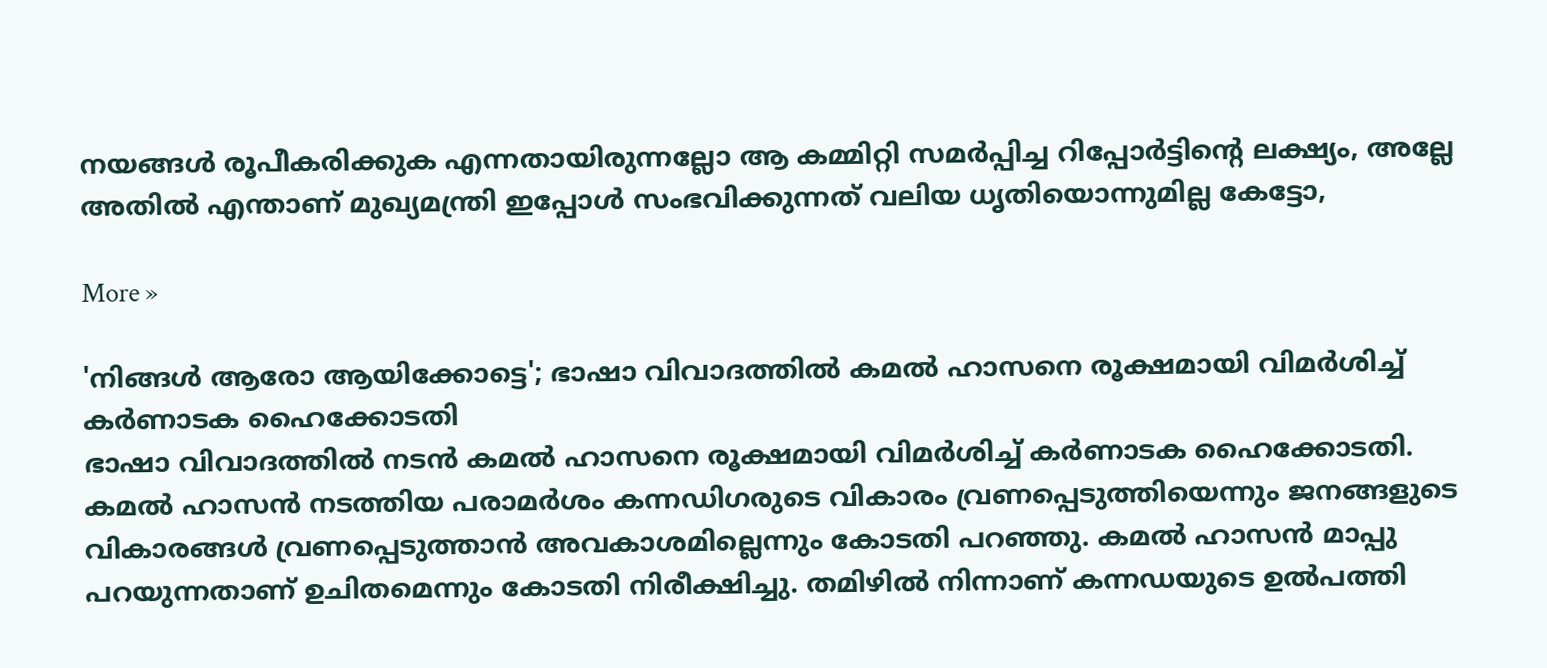നയങ്ങള്‍ രൂപീകരിക്കുക എന്നതായിരുന്നല്ലോ ആ കമ്മിറ്റി സമര്‍പ്പിച്ച റിപ്പോര്‍ട്ടിന്റെ ലക്ഷ്യം, അല്ലേ അതില്‍ എന്താണ് മുഖ്യമന്ത്രി ഇപ്പോള്‍ സംഭവിക്കുന്നത് വലിയ ധൃതിയൊന്നുമില്ല കേട്ടോ,

More »

'നിങ്ങള്‍ ആരോ ആയിക്കോട്ടെ'; ഭാഷാ വിവാദത്തില്‍ കമല്‍ ഹാസനെ രൂക്ഷമായി വിമര്‍ശിച്ച് കര്‍ണാടക ഹൈക്കോടതി
ഭാഷാ വിവാദത്തില്‍ നടന്‍ കമല്‍ ഹാസനെ രൂക്ഷമായി വിമര്‍ശിച്ച് കര്‍ണാടക ഹൈക്കോടതി. കമല്‍ ഹാസന്‍ നടത്തിയ പരാമര്‍ശം കന്നഡിഗരുടെ വികാരം വ്രണപ്പെടുത്തിയെന്നും ജനങ്ങളുടെ വികാരങ്ങള്‍ വ്രണപ്പെടുത്താന്‍ അവകാശമില്ലെന്നും കോടതി പറഞ്ഞു. കമല്‍ ഹാസന്‍ മാപ്പു പറയുന്നതാണ് ഉചിതമെന്നും കോടതി നിരീക്ഷിച്ചു. തമിഴില്‍ നിന്നാണ് കന്നഡയുടെ ഉല്‍പത്തി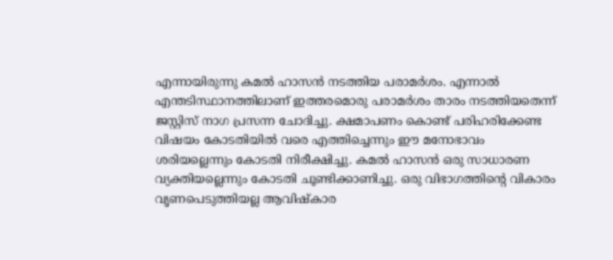എന്നായിരുന്നു കമല്‍ ഹാസന്‍ നടത്തിയ പരാമര്‍ശം. എന്നാല്‍ എന്തടിസ്ഥാനത്തിലാണ് ഇത്തരമൊരു പരാമര്‍ശം താരം നടത്തിയതെന്ന് ജസ്റ്റിസ് നാഗ പ്രസന്ന ചോദിച്ചു. ക്ഷമാപണം കൊണ്ട് പരിഹരിക്കേണ്ട വിഷയം കോടതിയില്‍ വരെ എത്തിച്ചെന്നും ഈ മനോഭാവം ശരിയല്ലെന്നും കോടതി നിരീക്ഷിച്ചു. കമല്‍ ഹാസന്‍ ഒരു സാധാരണ വ്യക്തിയല്ലെന്നും കോടതി ചൂണ്ടിക്കാണിച്ചു. ഒരു വിഭാഗത്തിന്റെ വികാരം വൃണപെടുത്തിയല്ല ആവിഷ്കാര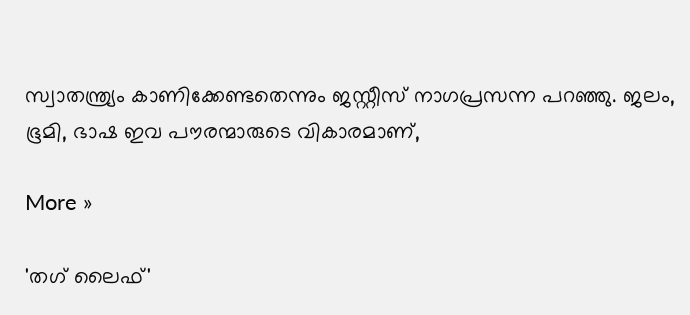സ്വാതന്ത്ര്യം കാണിക്കേണ്ടതെന്നും ജസ്റ്റീസ് നാഗപ്രസന്ന പറഞ്ഞു. ജലം, ഭൂമി, ഭാഷ ഇവ പൗരന്മാരുടെ വികാരമാണ്,

More »

'തഗ് ലൈഫ്'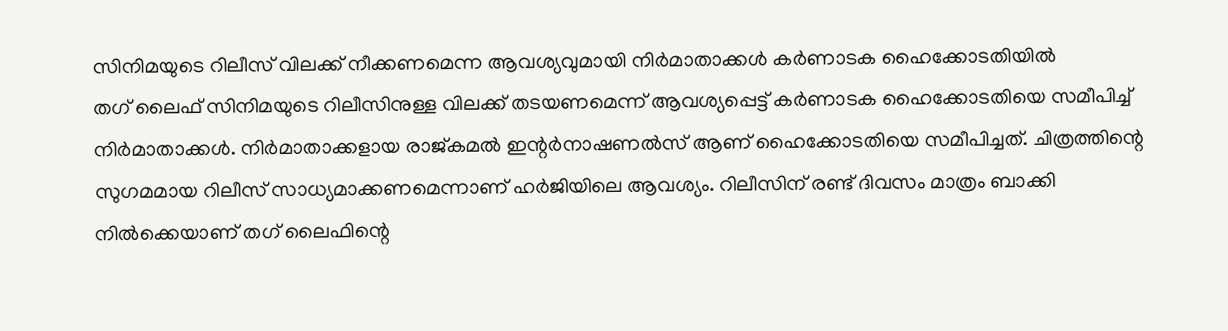സിനിമയുടെ റിലീസ് വിലക്ക് നീക്കണമെന്ന ആവശ്യവുമായി നിര്‍മാതാക്കള്‍ കര്‍ണാടക ഹൈക്കോടതിയില്‍
തഗ് ലൈഫ് സിനിമയുടെ റിലീസിനുള്ള വിലക്ക് തടയണമെന്ന് ആവശ്യപ്പെട്ട് കര്‍ണാടക ഹൈക്കോടതിയെ സമീപിച്ച് നിര്‍മാതാക്കള്‍. നിര്‍മാതാക്കളായ രാജ്കമല്‍ ഇന്റര്‍നാഷണല്‍സ് ആണ് ഹൈക്കോടതിയെ സമീപിച്ചത്. ചിത്രത്തിന്റെ സുഗമമായ റിലീസ് സാധ്യമാക്കണമെന്നാണ് ഹര്‍ജിയിലെ ആവശ്യം. റിലീസിന് രണ്ട് ദിവസം മാത്രം ബാക്കി നില്‍ക്കെയാണ് തഗ് ലൈഫിന്റെ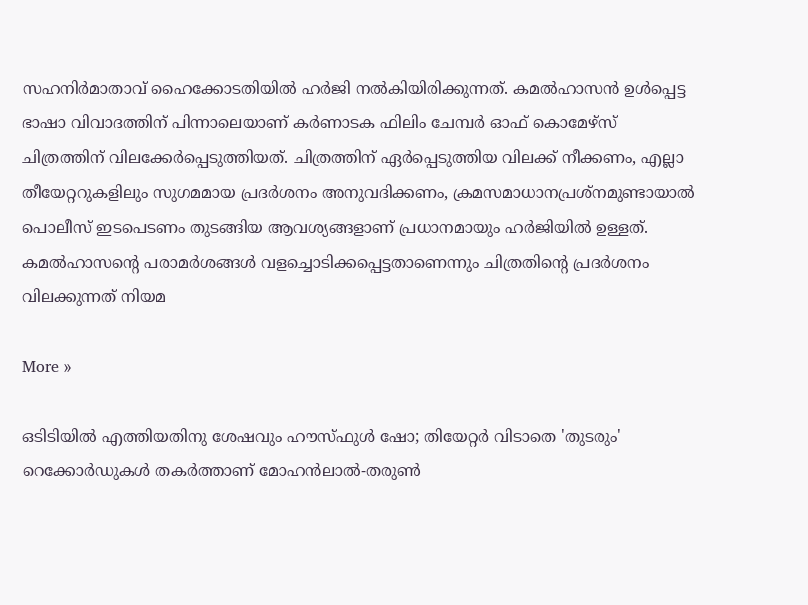സഹനിര്‍മാതാവ് ഹൈക്കോടതിയില്‍ ഹര്‍ജി നല്‍കിയിരിക്കുന്നത്. കമല്‍ഹാസന്‍ ഉള്‍പ്പെട്ട ഭാഷാ വിവാദത്തിന് പിന്നാലെയാണ് കര്‍ണാടക ഫിലിം ചേമ്പര്‍ ഓഫ് കൊമേഴ്സ് ചിത്രത്തിന് വിലക്കേര്‍പ്പെടുത്തിയത്. ചിത്രത്തിന് ഏര്‍പ്പെടുത്തിയ വിലക്ക് നീക്കണം, എല്ലാ തീയേറ്ററുകളിലും സുഗമമായ പ്രദര്‍ശനം അനുവദിക്കണം, ക്രമസമാധാനപ്രശ്നമുണ്ടായാല്‍ പൊലീസ് ഇടപെടണം തുടങ്ങിയ ആവശ്യങ്ങളാണ് പ്രധാനമായും ഹര്‍ജിയില്‍ ഉള്ളത്. കമല്‍ഹാസന്റെ പരാമര്‍ശങ്ങള്‍ വളച്ചൊടിക്കപ്പെട്ടതാണെന്നും ചിത്രതിന്റെ പ്രദര്‍ശനം വിലക്കുന്നത് നിയമ

More »

ഒടിടിയില്‍ എത്തിയതിനു ശേഷവും ഹൗസ്ഫുള്‍ ഷോ; തിയേറ്റര്‍ വിടാതെ 'തുടരും'
റെക്കോര്‍ഡുകള്‍ തകര്‍ത്താണ് മോഹന്‍ലാല്‍-തരുണ്‍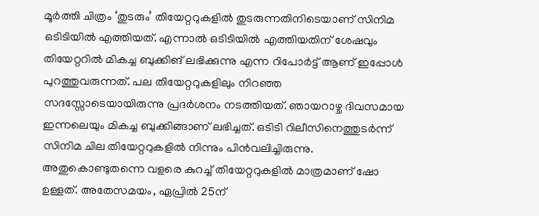മൂര്‍ത്തി ചിത്രം ‘തുടരും’ തിയേറ്ററുകളില്‍ തുടരുന്നതിനിടെയാണ് സിനിമ ഒടിടിയില്‍ എത്തിയത്. എന്നാല്‍ ഒടിടിയില്‍ എത്തിയതിന് ശേഷവും തിയേറ്ററില്‍ മികച്ച ബുക്കിങ് ലഭിക്കുന്നു എന്ന റിപോര്‍ട്ട് ആണ് ഇപ്പോള്‍ പുറത്തുവരുന്നത്. പല തിയേറ്ററുകളിലും നിറഞ്ഞ സദസ്സോടെയായിരുന്നു പ്രദര്‍ശനം നടത്തിയത്. ഞായറാഴ്ച ദിവസമായ ഇന്നലെയും മികച്ച ബുക്കിങ്ങാണ് ലഭിച്ചത്. ഒടിടി റിലീസിനെത്തുടര്‍ന്ന് സിനിമ ചില തിയേറ്ററുകളില്‍ നിന്നും പിന്‍വലിച്ചിരുന്നു. അതുകൊണ്ടുതന്നെ വളരെ കുറച്ച് തിയേറ്ററുകളില്‍ മാത്രമാണ് ഷോ ഉള്ളത്. അതേസമയം, ഏപ്രില്‍ 25ന്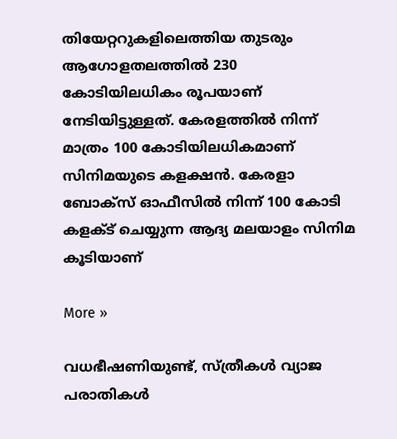തിയേറ്ററുകളിലെത്തിയ തുടരും ആഗോളതലത്തില്‍ 230 കോടിയിലധികം രൂപയാണ് നേടിയിട്ടുള്ളത്. കേരളത്തില്‍ നിന്ന് മാത്രം 100 കോടിയിലധികമാണ് സിനിമയുടെ കളക്ഷന്‍. കേരളാ ബോക്‌സ് ഓഫീസില്‍ നിന്ന് 100 കോടി കളക്ട് ചെയ്യുന്ന ആദ്യ മലയാളം സിനിമ കൂടിയാണ്

More »

വധഭീഷണിയുണ്ട്, സ്ത്രീകള്‍ വ്യാജ പരാതികള്‍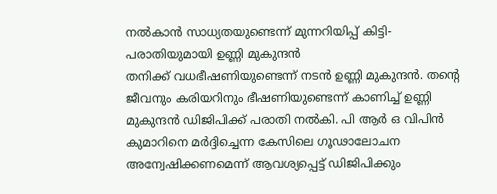നല്‍കാന്‍ സാധ്യതയുണ്ടെന്ന് മുന്നറിയിപ്പ് കിട്ടി- പരാതിയുമായി ഉണ്ണി മുകുന്ദന്‍
തനിക്ക് വധഭീഷണിയുണ്ടെന്ന് നടന്‍ ഉണ്ണി മുകുന്ദന്‍. തന്റെ ജീവനും കരിയറിനും ഭീഷണിയുണ്ടെന്ന് കാണിച്ച് ഉണ്ണി മുകുന്ദന്‍ ഡിജിപിക്ക് പരാതി നല്‍കി. പി ആര്‍ ഒ വിപിന്‍ കുമാറിനെ മര്‍ദ്ദിച്ചെന്ന കേസിലെ ഗൂഢാലോചന അന്വേഷിക്കണമെന്ന് ആവശ്യപ്പെട്ട് ഡിജിപിക്കും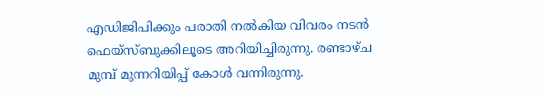എഡിജിപിക്കും പരാതി നല്‍കിയ വിവരം നടന്‍ ഫെയ്‌സ്ബുക്കിലൂടെ അറിയിച്ചിരുന്നു. രണ്ടാഴ്ച മുമ്പ് മുന്നറിയിപ്പ് കോള്‍ വന്നിരുന്നു.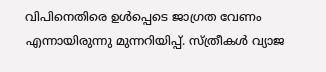വിപിനെതിരെ ഉള്‍പ്പെടെ ജാഗ്രത വേണം എന്നായിരുന്നു മുന്നറിയിപ്പ്. സ്ത്രീകള്‍ വ്യാജ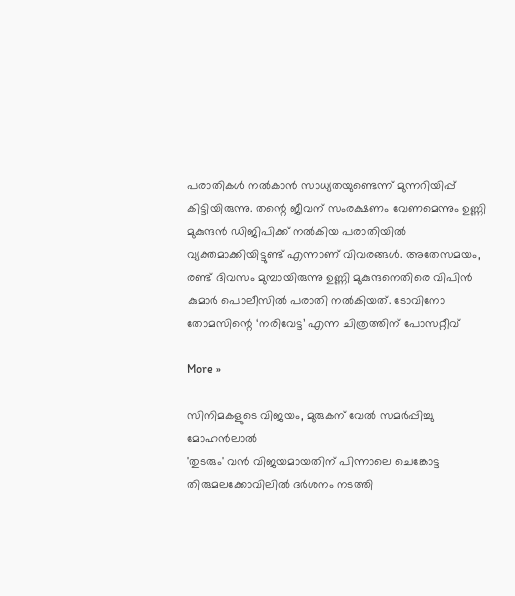പരാതികള്‍ നല്‍കാന്‍ സാധ്യതയുണ്ടെന്ന് മുന്നറിയിപ്പ് കിട്ടിയിരുന്നു. തന്റെ ജീവന് സംരക്ഷണം വേണമെന്നും ഉണ്ണി മുകുന്ദന്‍ ഡിജിപിക്ക് നല്‍കിയ പരാതിയില്‍ വ്യക്തമാക്കിയിട്ടുണ്ട് എന്നാണ് വിവരങ്ങള്‍. അതേസമയം, രണ്ട് ദിവസം മുമ്പായിരുന്നു ഉണ്ണി മുകുന്ദനെതിരെ വിപിന്‍ കുമാര്‍ പൊലീസില്‍ പരാതി നല്‍കിയത്. ടോവിനോ തോമസിന്റെ ‘നരിവേട്ട’ എന്ന ചിത്രത്തിന് പോസറ്റീവ്

More »

സിനിമകളുടെ വിജയം, മുരുകന് വേല്‍ സമര്‍പ്പിച്ചു മോഹന്‍ലാല്‍
'തുടരും' വന്‍ വിജയമായതിന് പിന്നാലെ ചെങ്കോട്ട തിരുമലക്കോവിലില്‍ ദര്‍ശനം നടത്തി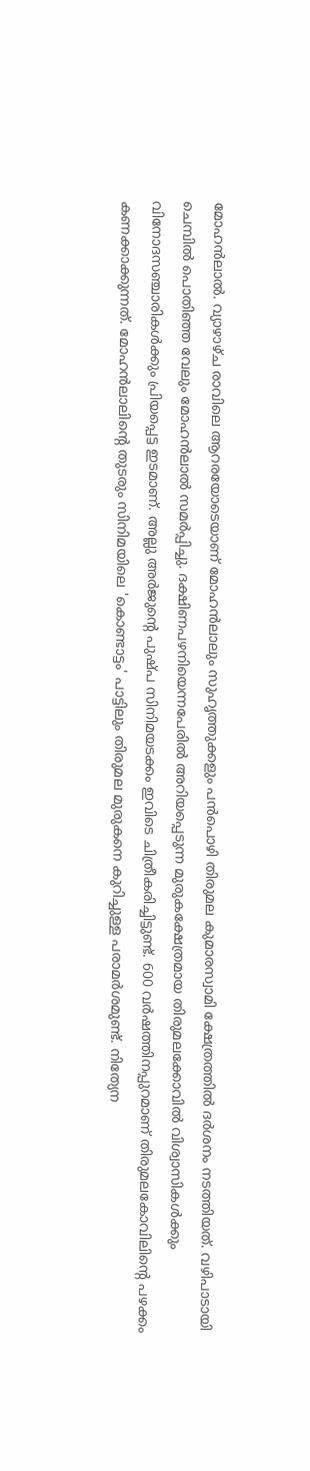മോഹന്‍ലാല്‍. വ്യാഴാഴ്ച രാവിലെ ആറരയോടെയാണ് മോഹന്‍ലാലും സുഹൃത്തുക്കളും പന്‍പൊഴി തിരുമല കുമാരസ്വാമി ക്ഷേത്രത്തില്‍ ദര്‍ശനം നടത്തിയത്. വഴിപാടായി ചെമ്പില്‍ പൊതിഞ്ഞ വേലും മോഹന്‍ലാല്‍ സമര്‍പ്പിച്ചു. ദക്ഷിണപഴനിയെന്നപേരില്‍ അറിയപ്പെടുന്ന മുരുകക്ഷേത്രമായ തിരുമലക്കോവില്‍ വിശ്വാസികള്‍ക്കും വിനോദസഞ്ചാരികള്‍ക്കും പ്രിയപ്പെട്ട ഇടമാണ്. അല്ലു അര്‍ജുന്റെ പുഷ്പ സിനിമയടക്കം ഇവിടെ ചിത്രീകരിച്ചിട്ടുണ്ട്. 600 വര്‍ഷത്തിനപ്പുറമാണ് തിരുമലകോവിലിന്റെ പഴക്കം കണക്കാക്കുന്നത്. മോഹന്‍ലാലിന്റെ തുടരും സിനിമയിലെ 'കൊണ്ടാട്ടം' പാട്ടിലും തിരുമല മുരുകനെ കുറിച്ചുള്ള പരാമര്‍ശമുണ്ട്. നിത്യേന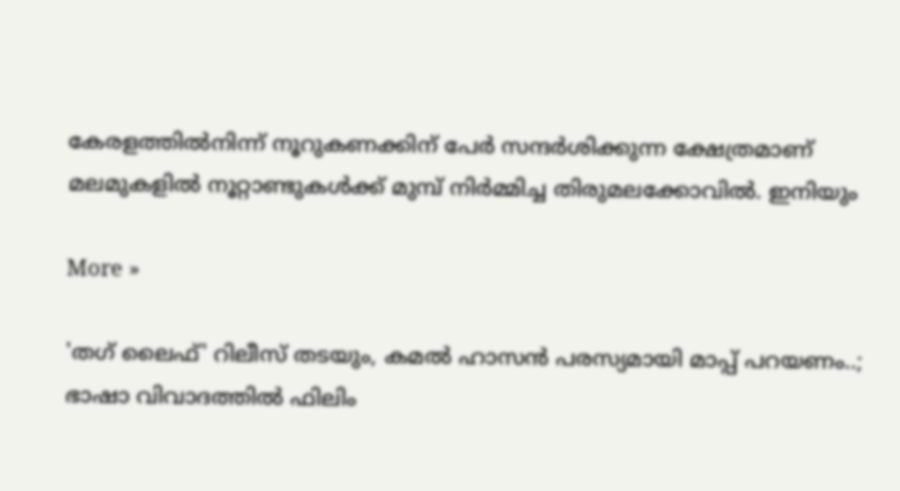കേരളത്തില്‍നിന്ന് നൂറുകണക്കിന് പേര്‍ സന്ദര്‍ശിക്കുന്ന ക്ഷേത്രമാണ് മലമുകളില്‍ നൂറ്റാണ്ടുകള്‍ക്ക് മുമ്പ് നിര്‍മ്മിച്ച തിരുമലക്കോവില്‍. ഇനിയും

More »

'തഗ് ലൈഫ്' റിലീസ് തടയും, കമല്‍ ഹാസന്‍ പരസ്യമായി മാപ്പ് പറയണം..; ഭാഷാ വിവാദത്തില്‍ ഫിലിം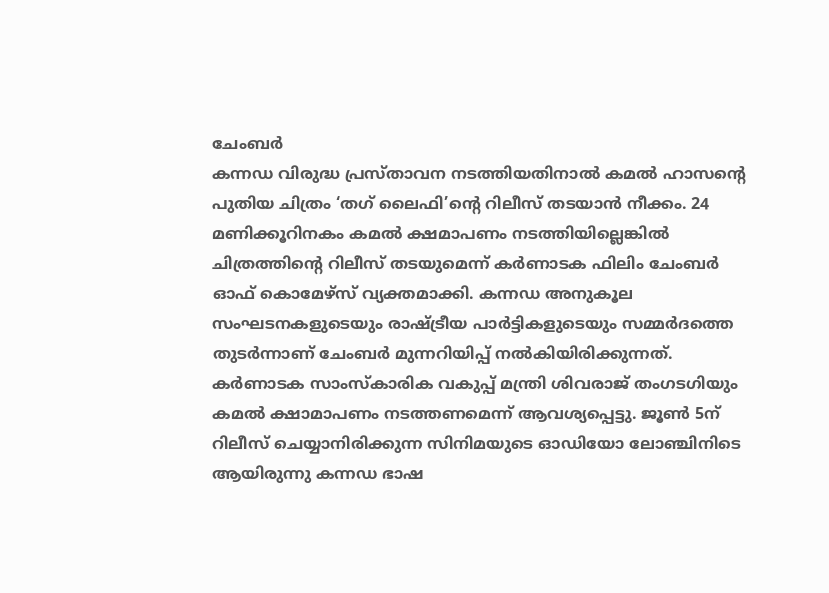ചേംബര്‍
കന്നഡ വിരുദ്ധ പ്രസ്താവന നടത്തിയതിനാല്‍ കമല്‍ ഹാസന്റെ പുതിയ ചിത്രം ‘തഗ് ലൈഫി’ന്റെ റിലീസ് തടയാന്‍ നീക്കം. 24 മണിക്കൂറിനകം കമല്‍ ക്ഷമാപണം നടത്തിയില്ലെങ്കില്‍ ചിത്രത്തിന്റെ റിലീസ് തടയുമെന്ന് കര്‍ണാടക ഫിലിം ചേംബര്‍ ഓഫ് കൊമേഴ്സ് വ്യക്തമാക്കി. കന്നഡ അനുകൂല സംഘടനകളുടെയും രാഷ്ട്രീയ പാര്‍ട്ടികളുടെയും സമ്മര്‍ദത്തെ തുടര്‍ന്നാണ് ചേംബര്‍ മുന്നറിയിപ്പ് നല്‍കിയിരിക്കുന്നത്. കര്‍ണാടക സാംസ്‌കാരിക വകുപ്പ് മന്ത്രി ശിവരാജ് തംഗടഗിയും കമല്‍ ക്ഷാമാപണം നടത്തണമെന്ന് ആവശ്യപ്പെട്ടു. ജൂണ്‍ 5ന് റിലീസ് ചെയ്യാനിരിക്കുന്ന സിനിമയുടെ ഓഡിയോ ലോഞ്ചിനിടെ ആയിരുന്നു കന്നഡ ഭാഷ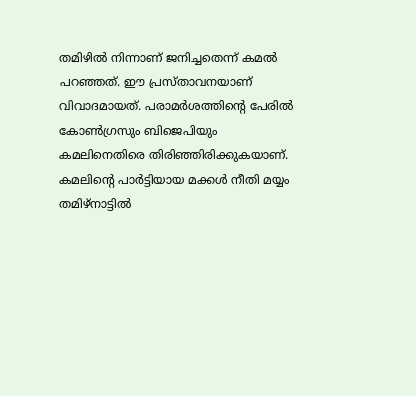തമിഴില്‍ നിന്നാണ് ജനിച്ചതെന്ന് കമല്‍ പറഞ്ഞത്. ഈ പ്രസ്താവനയാണ് വിവാദമായത്. പരാമര്‍ശത്തിന്റെ പേരില്‍ കോണ്‍ഗ്രസും ബിജെപിയും കമലിനെതിരെ തിരിഞ്ഞിരിക്കുകയാണ്. കമലിന്റെ പാര്‍ട്ടിയായ മക്കള്‍ നീതി മയ്യം തമിഴ്നാട്ടില്‍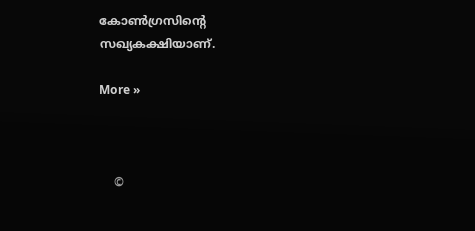കോണ്‍ഗ്രസിന്റെ സഖ്യകക്ഷിയാണ്.

More »



    ©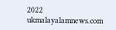2022 ukmalayalamnews.com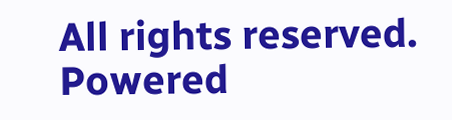All rights reserved. Powered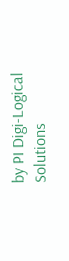by PI Digi-Logical Solutions